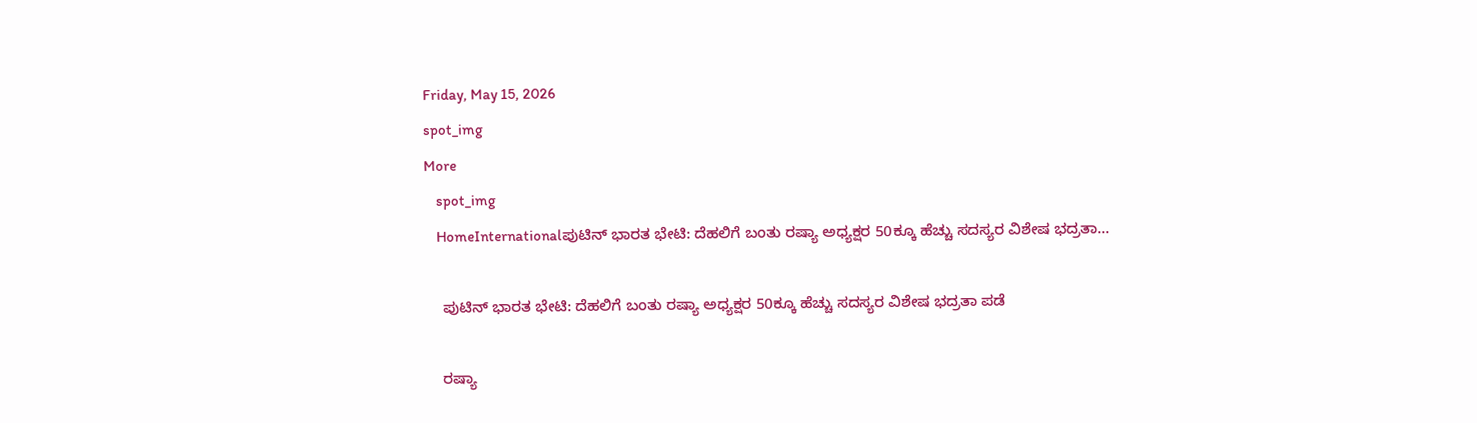Friday, May 15, 2026
spot_img
More
    spot_img
    HomeInternationalಪುಟಿನ್ ಭಾರತ ಭೇಟಿ: ದೆಹಲಿಗೆ ಬಂತು ರಷ್ಯಾ ಅಧ್ಯಕ್ಷರ 50ಕ್ಕೂ ಹೆಚ್ಚು ಸದಸ್ಯರ ವಿಶೇಷ ಭದ್ರತಾ...

    ಪುಟಿನ್ ಭಾರತ ಭೇಟಿ: ದೆಹಲಿಗೆ ಬಂತು ರಷ್ಯಾ ಅಧ್ಯಕ್ಷರ 50ಕ್ಕೂ ಹೆಚ್ಚು ಸದಸ್ಯರ ವಿಶೇಷ ಭದ್ರತಾ ಪಡೆ

    ರಷ್ಯಾ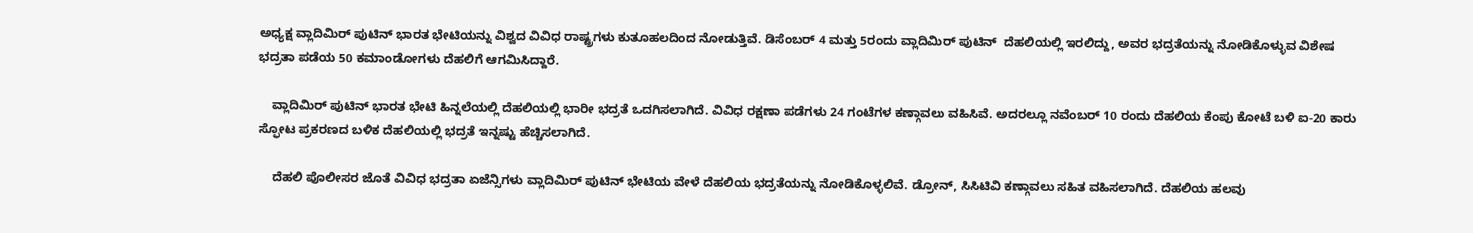ಅಧ್ಯಕ್ಷ ವ್ಲಾದಿಮಿರ್‌ ಪುಟಿನ್‌ ಭಾರತ ಭೇಟಿಯನ್ನು ವಿಶ್ವದ ವಿವಿಧ ರಾಷ್ಟ್ರಗಳು ಕುತೂಹಲದಿಂದ ನೋಡುತ್ತಿವೆ. ಡಿಸೆಂಬರ್ 4 ಮತ್ತು 5ರಂದು ವ್ಲಾದಿಮಿರ್‌ ಪುಟಿನ್‌  ದೆಹಲಿಯಲ್ಲಿ ಇರಲಿದ್ದು, ಅವರ ಭದ್ರತೆಯನ್ನು ನೋಡಿಕೊಳ್ಳುವ ವಿಶೇಷ ಭದ್ರತಾ ಪಡೆಯ 50 ಕಮಾಂಡೋಗಳು ದೆಹಲಿಗೆ ಆಗಮಿಸಿದ್ದಾರೆ.

    ವ್ಲಾದಿಮಿರ್‌ ಪುಟಿನ್‌ ಭಾರತ ಭೇಟಿ ಹಿನ್ನಲೆಯಲ್ಲಿ ದೆಹಲಿಯಲ್ಲಿ ಭಾರೀ ಭದ್ರತೆ ಒದಗಿಸಲಾಗಿದೆ. ವಿವಿಧ ರಕ್ಷಣಾ ಪಡೆಗಳು 24 ಗಂಟೆಗಳ ಕಣ್ಗಾವಲು ವಹಿಸಿವೆ. ಅದರಲ್ಲೂ ನವೆಂಬರ್ 10 ರಂದು ದೆಹಲಿಯ ಕೆಂಪು ಕೋಟೆ ಬಳಿ ಐ-20 ಕಾರು ಸ್ಫೋಟ ಪ್ರಕರಣದ ಬಳಿಕ ದೆಹಲಿಯಲ್ಲಿ ಭದ್ರತೆ ಇನ್ನಷ್ಟು ಹೆಚ್ಚಿಸಲಾಗಿದೆ.

    ದೆಹಲಿ ಪೊಲೀಸರ ಜೊತೆ ವಿವಿಧ ಭದ್ರತಾ ಏಜೆನ್ಸಿಗಳು ವ್ಲಾದಿಮಿರ್‌ ಪುಟಿನ್‌ ಭೇಟಿಯ ವೇಳೆ ದೆಹಲಿಯ ಭದ್ರತೆಯನ್ನು ನೋಡಿಕೊಳ್ಳಲಿವೆ. ಡ್ರೋನ್, ಸಿಸಿಟಿವಿ ಕಣ್ಗಾವಲು ಸಹಿತ ವಹಿಸಲಾಗಿದೆ. ದೆಹಲಿಯ ಹಲವು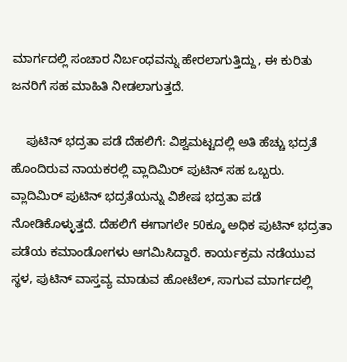ಮಾರ್ಗದಲ್ಲಿ ಸಂಚಾರ ನಿರ್ಬಂಧವನ್ನು ಹೇರಲಾಗುತ್ತಿದ್ದು, ಈ ಕುರಿತು ಜನರಿಗೆ ಸಹ ಮಾಹಿತಿ ನೀಡಲಾಗುತ್ತದೆ.

    ಪುಟಿನ್ ಭದ್ರತಾ ಪಡೆ ದೆಹಲಿಗೆ: ವಿಶ್ವಮಟ್ಟದಲ್ಲಿ ಅತಿ ಹೆಚ್ಚು ಭದ್ರತೆ ಹೊಂದಿರುವ ನಾಯಕರಲ್ಲಿ ವ್ಲಾದಿಮಿರ್‌ ಪುಟಿನ್‌ ಸಹ ಒಬ್ಬರು. ವ್ಲಾದಿಮಿರ್‌ ಪುಟಿನ್‌ ಭದ್ರತೆಯನ್ನು ವಿಶೇಷ ಭದ್ರತಾ ಪಡೆ ನೋಡಿಕೊಳ್ಳುತ್ತದೆ. ದೆಹಲಿಗೆ ಈಗಾಗಲೇ 50ಕ್ಕೂ ಅಧಿಕ ಪುಟಿನ್ ಭದ್ರತಾ ಪಡೆಯ ಕಮಾಂಡೋಗಳು ಆಗಮಿಸಿದ್ದಾರೆ. ಕಾರ್ಯಕ್ರಮ ನಡೆಯುವ ಸ್ಥಳ, ಪುಟಿನ್ ವಾಸ್ತವ್ಯ ಮಾಡುವ ಹೋಟೆಲ್, ಸಾಗುವ ಮಾರ್ಗದಲ್ಲಿ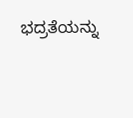ಭದ್ರತೆಯನ್ನು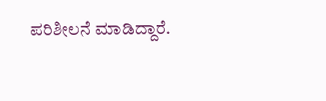ಪರಿಶೀಲನೆ ಮಾಡಿದ್ದಾರೆ.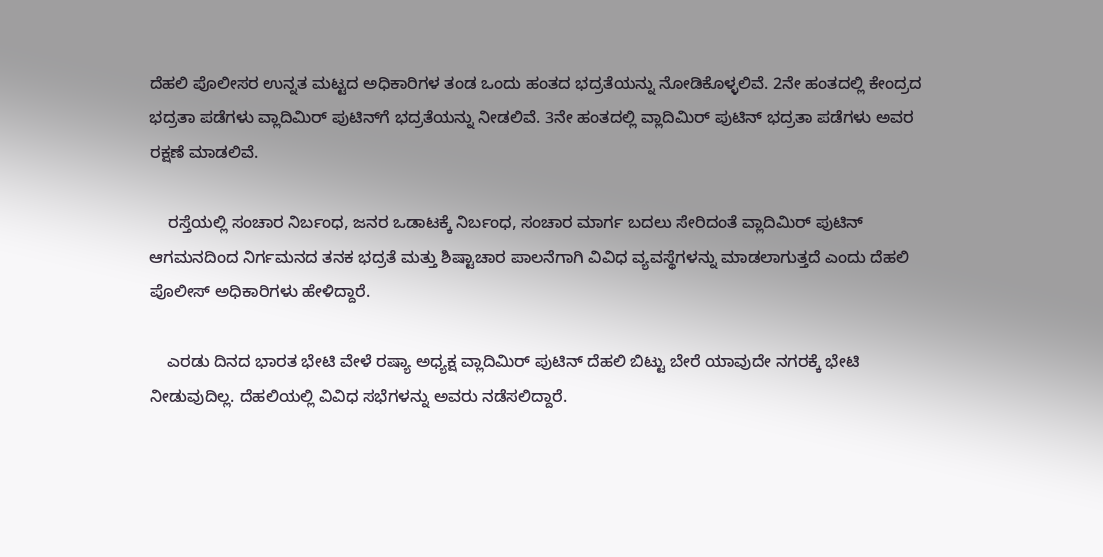ದೆಹಲಿ ಪೊಲೀಸರ ಉನ್ನತ ಮಟ್ಟದ ಅಧಿಕಾರಿಗಳ ತಂಡ ಒಂದು ಹಂತದ ಭದ್ರತೆಯನ್ನು ನೋಡಿಕೊಳ್ಳಲಿವೆ. 2ನೇ ಹಂತದಲ್ಲಿ ಕೇಂದ್ರದ ಭದ್ರತಾ ಪಡೆಗಳು ವ್ಲಾದಿಮಿರ್‌ ಪುಟಿನ್‌ಗೆ ಭದ್ರತೆಯನ್ನು ನೀಡಲಿವೆ. 3ನೇ ಹಂತದಲ್ಲಿ ವ್ಲಾದಿಮಿರ್‌ ಪುಟಿನ್‌ ಭದ್ರತಾ ಪಡೆಗಳು ಅವರ ರಕ್ಷಣೆ ಮಾಡಲಿವೆ.

    ರಸ್ತೆಯಲ್ಲಿ ಸಂಚಾರ ನಿರ್ಬಂಧ, ಜನರ ಒಡಾಟಕ್ಕೆ ನಿರ್ಬಂಧ, ಸಂಚಾರ ಮಾರ್ಗ ಬದಲು ಸೇರಿದಂತೆ ವ್ಲಾದಿಮಿರ್‌ ಪುಟಿನ್‌  ಆಗಮನದಿಂದ ನಿರ್ಗಮನದ ತನಕ ಭದ್ರತೆ ಮತ್ತು ಶಿಷ್ಟಾಚಾರ ಪಾಲನೆಗಾಗಿ ವಿವಿಧ ವ್ಯವಸ್ಥೆಗಳನ್ನು ಮಾಡಲಾಗುತ್ತದೆ ಎಂದು ದೆಹಲಿ ಪೊಲೀಸ್ ಅಧಿಕಾರಿಗಳು ಹೇಳಿದ್ದಾರೆ.

    ಎರಡು ದಿನದ ಭಾರತ ಭೇಟಿ ವೇಳೆ ರಷ್ಯಾ ಅಧ್ಯಕ್ಷ ವ್ಲಾದಿಮಿರ್‌ ಪುಟಿನ್‌ ದೆಹಲಿ ಬಿಟ್ಟು ಬೇರೆ ಯಾವುದೇ ನಗರಕ್ಕೆ ಭೇಟಿ ನೀಡುವುದಿಲ್ಲ. ದೆಹಲಿಯಲ್ಲಿ ವಿವಿಧ ಸಭೆಗಳನ್ನು ಅವರು ನಡೆಸಲಿದ್ದಾರೆ.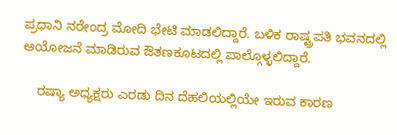ಪ್ರಧಾನಿ ನರೇಂದ್ರ ಮೋದಿ ಭೇಟಿ ಮಾಡಲಿದ್ದಾರೆ. ಬಳಿಕ ರಾಷ್ಟ್ರಪತಿ ಭವನದಲ್ಲಿ ಆಯೋಜನೆ ಮಾಡಿರುವ ಔತಣಕೂಟದಲ್ಲಿ ಪಾಲ್ಗೊಳ್ಳಲಿದ್ದಾರೆ.

    ರಷ್ಯಾ ಅಧ್ಯಕ್ಷರು ಎರಡು ದಿನ ದೆಹಲಿಯಲ್ಲಿಯೇ ಇರುವ ಕಾರಣ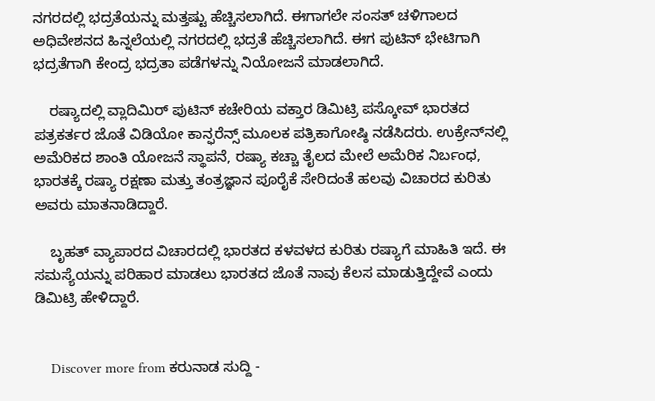ನಗರದಲ್ಲಿ ಭದ್ರತೆಯನ್ನು ಮತ್ತಷ್ಟು ಹೆಚ್ಚಿಸಲಾಗಿದೆ. ಈಗಾಗಲೇ ಸಂಸತ್ ಚಳಿಗಾಲದ ಅಧಿವೇಶನದ ಹಿನ್ನಲೆಯಲ್ಲಿ ನಗರದಲ್ಲಿ ಭದ್ರತೆ ಹೆಚ್ಚಿಸಲಾಗಿದೆ. ಈಗ ಪುಟಿನ್ ಭೇಟಿಗಾಗಿ ಭದ್ರತೆಗಾಗಿ ಕೇಂದ್ರ ಭದ್ರತಾ ಪಡೆಗಳನ್ನು ನಿಯೋಜನೆ ಮಾಡಲಾಗಿದೆ.

    ರಷ್ಯಾದಲ್ಲಿ ವ್ಲಾದಿಮಿರ್‌ ಪುಟಿನ್‌ ಕಚೇರಿಯ ವಕ್ತಾರ ಡಿಮಿಟ್ರಿ ಪಸ್ಕೋವ್ ಭಾರತದ ಪತ್ರಕರ್ತರ ಜೊತೆ ವಿಡಿಯೋ ಕಾನ್ಫರೆನ್ಸ್ ಮೂಲಕ ಪತ್ರಿಕಾಗೋಷ್ಠಿ ನಡೆಸಿದರು. ಉಕ್ರೇನ್‌ನಲ್ಲಿ ಅಮೆರಿಕದ ಶಾಂತಿ ಯೋಜನೆ ಸ್ಥಾಪನೆ, ರಷ್ಯಾ ಕಚ್ಚಾ ತೈಲದ ಮೇಲೆ ಅಮೆರಿಕ ನಿರ್ಬಂಧ, ಭಾರತಕ್ಕೆ ರಷ್ಯಾ ರಕ್ಷಣಾ ಮತ್ತು ತಂತ್ರಜ್ಞಾನ ಪೂರೈಕೆ ಸೇರಿದಂತೆ ಹಲವು ವಿಚಾರದ ಕುರಿತು ಅವರು ಮಾತನಾಡಿದ್ದಾರೆ.

    ಬೃಹತ್ ವ್ಯಾಪಾರದ ವಿಚಾರದಲ್ಲಿ ಭಾರತದ ಕಳವಳದ ಕುರಿತು ರಷ್ಯಾಗೆ ಮಾಹಿತಿ ಇದೆ. ಈ ಸಮಸ್ಯೆಯನ್ನು ಪರಿಹಾರ ಮಾಡಲು ಭಾರತದ ಜೊತೆ ನಾವು ಕೆಲಸ ಮಾಡುತ್ತಿದ್ದೇವೆ ಎಂದು ಡಿಮಿಟ್ರಿ ಹೇಳಿದ್ದಾರೆ.


    Discover more from ಕರುನಾಡ ಸುದ್ದಿ -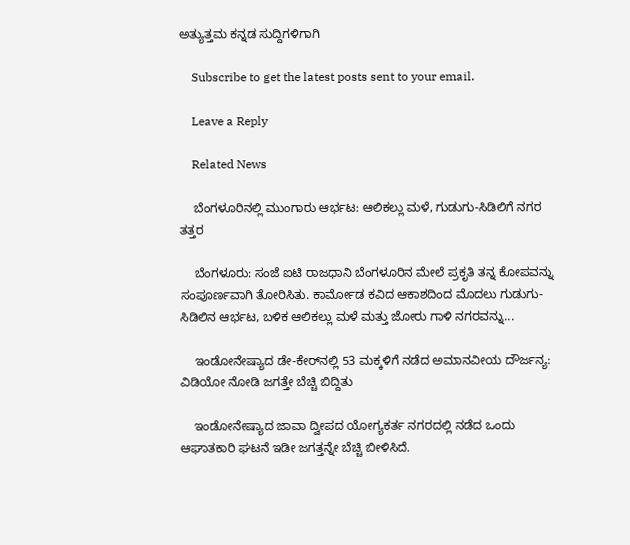ಅತ್ಯುತ್ತಮ ಕನ್ನಡ ಸುದ್ದಿಗಳಿಗಾಗಿ

    Subscribe to get the latest posts sent to your email.

    Leave a Reply

    Related News

    ಬೆಂಗಳೂರಿನಲ್ಲಿ ಮುಂಗಾರು ಆರ್ಭಟ: ಆಲಿಕಲ್ಲು ಮಳೆ, ಗುಡುಗು-ಸಿಡಿಲಿಗೆ ನಗರ ತತ್ತರ

    ಬೆಂಗಳೂರು: ಸಂಜೆ ಐಟಿ ರಾಜಧಾನಿ ಬೆಂಗಳೂರಿನ ಮೇಲೆ ಪ್ರಕೃತಿ ತನ್ನ ಕೋಪವನ್ನು ಸಂಪೂರ್ಣವಾಗಿ ತೋರಿಸಿತು. ಕಾರ್ಮೋಡ ಕವಿದ ಆಕಾಶದಿಂದ ಮೊದಲು ಗುಡುಗು-ಸಿಡಿಲಿನ ಆರ್ಭಟ, ಬಳಿಕ ಆಲಿಕಲ್ಲು ಮಳೆ ಮತ್ತು ಜೋರು ಗಾಳಿ ನಗರವನ್ನು...

    ಇಂಡೋನೇಷ್ಯಾದ ಡೇ-ಕೇರ್‌ನಲ್ಲಿ 53 ಮಕ್ಕಳಿಗೆ ನಡೆದ ಅಮಾನವೀಯ ದೌರ್ಜನ್ಯ: ವಿಡಿಯೋ ನೋಡಿ ಜಗತ್ತೇ ಬೆಚ್ಚಿ ಬಿದ್ದಿತು

    ಇಂಡೋನೇಷ್ಯಾದ ಜಾವಾ ದ್ವೀಪದ ಯೋಗ್ಯಕರ್ತ ನಗರದಲ್ಲಿ ನಡೆದ ಒಂದು ಆಘಾತಕಾರಿ ಘಟನೆ ಇಡೀ ಜಗತ್ತನ್ನೇ ಬೆಚ್ಚಿ ಬೀಳಿಸಿದೆ.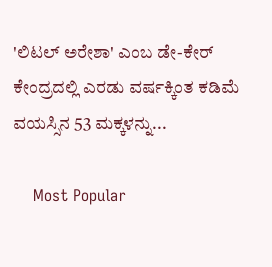'ಲಿಟಲ್ ಅರೇಶಾ' ಎಂಬ ಡೇ-ಕೇರ್ ಕೇಂದ್ರದಲ್ಲಿ ಎರಡು ವರ್ಷಕ್ಕಿಂತ ಕಡಿಮೆ ವಯಸ್ಸಿನ 53 ಮಕ್ಕಳನ್ನು...

    Most Popular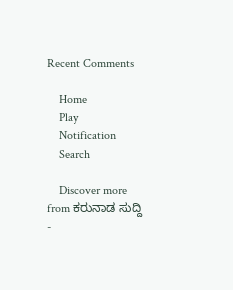Recent Comments

    Home
    Play
    Notification
    Search

    Discover more from ಕರುನಾಡ ಸುದ್ದಿ -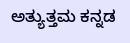ಅತ್ಯುತ್ತಮ ಕನ್ನಡ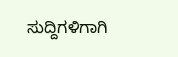ಸುದ್ದಿಗಳಿಗಾಗಿ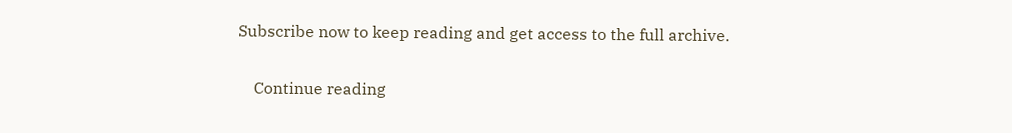Subscribe now to keep reading and get access to the full archive.

    Continue reading